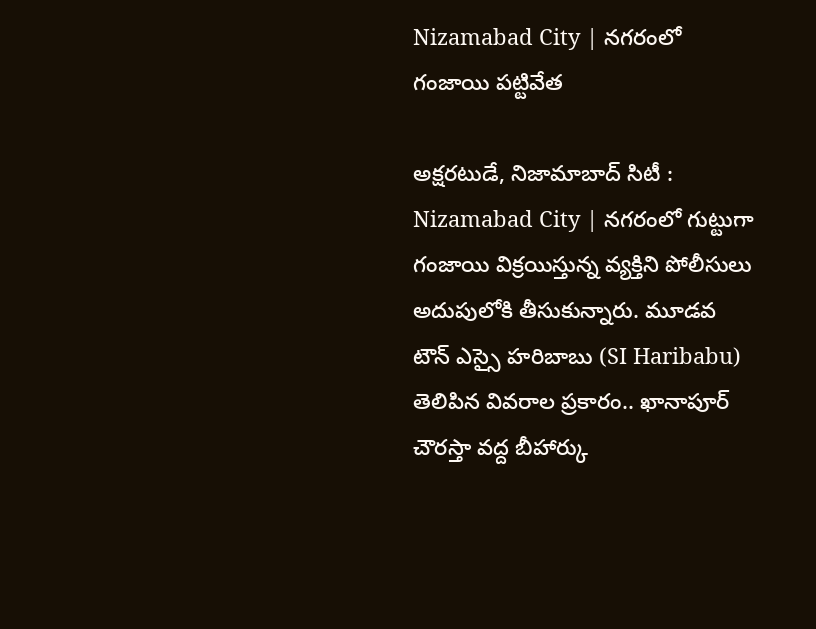Nizamabad City | నగరంలో గంజాయి పట్టివేత

అక్షరటుడే, నిజామాబాద్ సిటీ : Nizamabad City | నగరంలో గుట్టుగా గంజాయి విక్రయిస్తున్న వ్యక్తిని పోలీసులు అదుపులోకి తీసుకున్నారు. మూడవ టౌన్ ఎస్సై హరిబాబు (SI Haribabu) తెలిపిన వివరాల ప్రకారం.. ఖానాపూర్ చౌరస్తా వద్ద బీహార్కు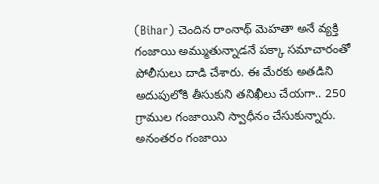(Bihar) చెందిన రాంనాథ్ మెహతా అనే వ్యక్తి గంజాయి అమ్ముతున్నాడనే పక్కా సమాచారంతో పోలీసులు దాడి చేశారు. ఈ మేరకు అతడిని అదుపులోకి తీసుకుని తనిఖీలు చేయగా.. 250 గ్రాముల గంజాయిని స్వాధీనం చేసుకున్నారు. అనంతరం గంజాయి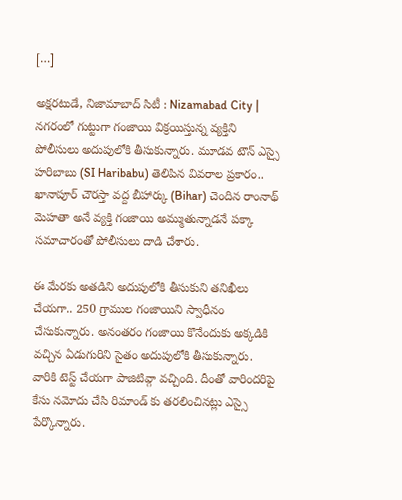[…]

అక్షరటుడే, నిజామాబాద్ సిటీ : Nizamabad City | నగరంలో గుట్టుగా గంజాయి విక్రయిస్తున్న వ్యక్తిని పోలీసులు అదుపులోకి తీసుకున్నారు. మూడవ టౌన్ ఎస్సై హరిబాబు (SI Haribabu) తెలిపిన వివరాల ప్రకారం.. ఖానాపూర్ చౌరస్తా వద్ద బీహార్కు (Bihar) చెందిన రాంనాథ్ మెహతా అనే వ్యక్తి గంజాయి అమ్ముతున్నాడనే పక్కా సమాచారంతో పోలీసులు దాడి చేశారు.

ఈ మేరకు అతడిని అదుపులోకి తీసుకుని తనిఖీలు చేయగా.. 250 గ్రాముల గంజాయిని స్వాధీనం చేసుకున్నారు. అనంతరం గంజాయి కొనేందుకు అక్కడికి వచ్చిన ఏడుగురిని సైతం అదుపులోకి తీసుకున్నారు. వారికి టెస్ట్ చేయగా పాజిటివ్గా వచ్చింది. దీంతో వారిందరిపై కేసు నమోదు చేసి రిమాండ్ కు తరలించినట్లు ఎస్సై పేర్కొన్నారు.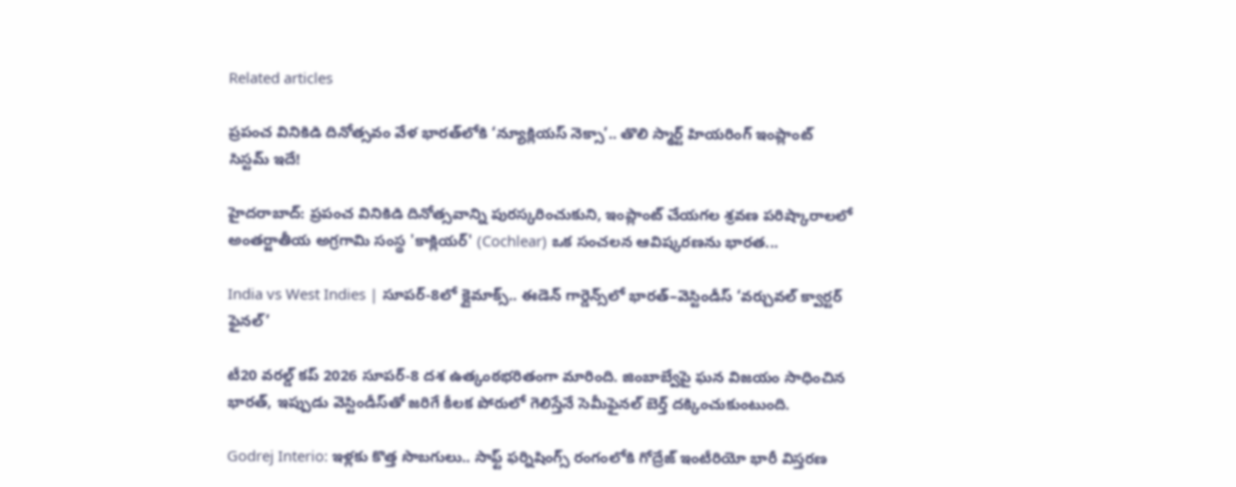Related articles

ప్రపంచ వినికిడి దినోత్సవం వేళ భారత్‌లోకి ‘న్యూక్లియస్ నెక్సా’.. తొలి స్మార్ట్ హియరింగ్ ఇంప్లాంట్ సిస్టమ్ ఇదే!

హైదరాబాద్: ప్రపంచ వినికిడి దినోత్సవాన్ని పురస్కరించుకుని, ఇంప్లాంట్ చేయగల శ్రవణ పరిష్కారాలలో అంతర్జాతీయ అగ్రగామి సంస్థ 'కాక్లియర్' (Cochlear) ఒక సంచలన ఆవిష్కరణను భారత...

India vs West Indies | సూపర్-8లో క్లైమాక్స్.. ఈడెన్ గార్డెన్స్‌లో భారత్–వెస్టిండీస్ ‘వర్చువల్ క్వార్టర్ ఫైనల్’

టీ20 వరల్డ్ కప్ 2026 సూపర్-8 దశ ఉత్కంఠభరితంగా మారింది. జింబాబ్వేపై ఘన విజయం సాధించిన భారత్, ఇప్పుడు వెస్టిండీస్‌తో జరిగే కీలక పోరులో గెలిస్తేనే సెమీఫైనల్ బెర్త్ దక్కించుకుంటుంది.

Godrej Interio: ఇళ్లకు కొత్త సొబగులు.. సాఫ్ట్ ఫర్నిషింగ్స్ రంగంలోకి గోద్రేజ్ ఇంటీరియో భారీ విస్తరణ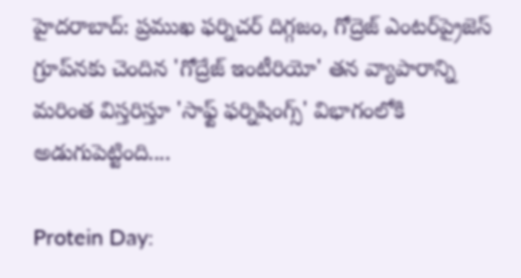హైదరాబాద్: ప్రముఖ ఫర్నిచర్ దిగ్గజం, గోద్రెజ్ ఎంటర్‌ప్రైజెస్ గ్రూప్‌నకు చెందిన 'గోద్రేజ్ ఇంటీరియో' తన వ్యాపారాన్ని మరింత విస్తరిస్తూ 'సాఫ్ట్ ఫర్నిషింగ్స్' విభాగంలోకి అడుగుపెట్టింది....

Protein Day: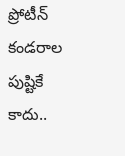ప్రోటీన్ కండరాల పుష్టికే కాదు..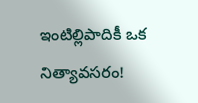ఇంటిల్లిపాదికీ ఒక నిత్యావసరం!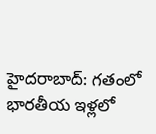హైదరాబాద్: గతంలో భారతీయ ఇళ్లలో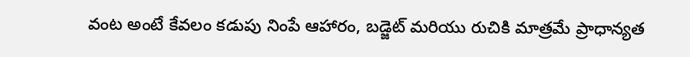వంట అంటే కేవలం కడుపు నింపే ఆహారం, బడ్జెట్ మరియు రుచికి మాత్రమే ప్రాధాన్యత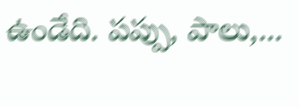ఉండేది. పప్పు, పాలు,...